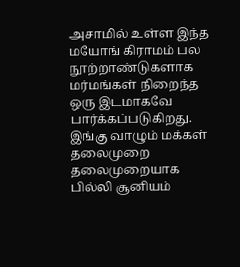அசாமில் உள்ள இந்த மயோங் கிராமம் பல நூற்றாண்டுகளாக மர்மங்கள் நிறைந்த ஒரு இடமாகவே பார்க்கப்படுகிறது. இங்கு வாழும் மக்கள் தலைமுறை தலைமுறையாக பில்லி சூனியம்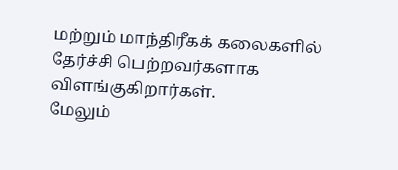மற்றும் மாந்திரீகக் கலைகளில் தேர்ச்சி பெற்றவர்களாக விளங்குகிறார்கள்.
மேலும்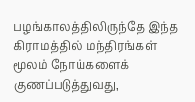பழங்காலத்திலிருந்தே இந்த கிராமத்தில் மந்திரங்கள் மூலம் நோய்களைக் குணப்படுத்துவது,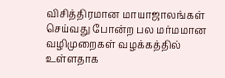விசித்திரமான மாயாஜாலங்கள் செய்வது போன்ற பல மர்மமான வழிமுறைகள் வழக்கத்தில் உள்ளதாக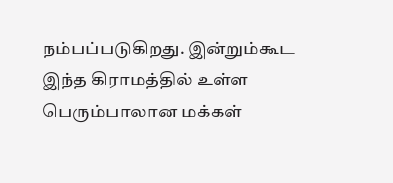நம்பப்படுகிறது. இன்றும்கூட இந்த கிராமத்தில் உள்ள பெரும்பாலான மக்கள்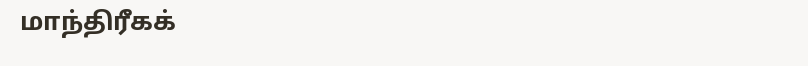மாந்திரீகக்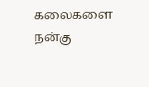கலைகளை நன்கு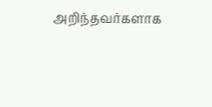அறிந்தவர்களாக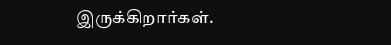இருக்கிறார்கள்.